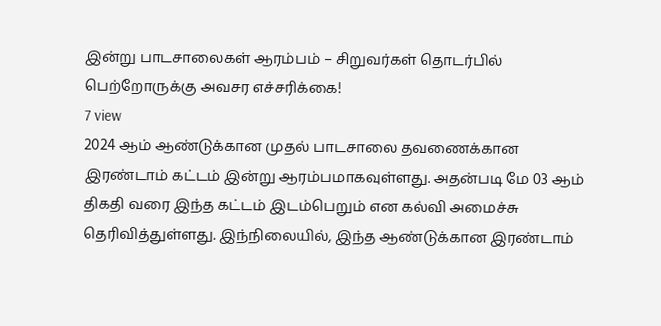இன்று பாடசாலைகள் ஆரம்பம் – சிறுவர்கள் தொடர்பில் பெற்றோருக்கு அவசர எச்சரிக்கை!
7 view
2024 ஆம் ஆண்டுக்கான முதல் பாடசாலை தவணைக்கான இரண்டாம் கட்டம் இன்று ஆரம்பமாகவுள்ளது. அதன்படி மே 03 ஆம் திகதி வரை இந்த கட்டம் இடம்பெறும் என கல்வி அமைச்சு தெரிவித்துள்ளது. இந்நிலையில், இந்த ஆண்டுக்கான இரண்டாம்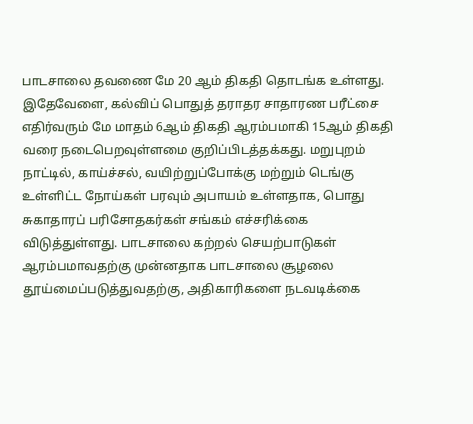பாடசாலை தவணை மே 20 ஆம் திகதி தொடங்க உள்ளது. இதேவேளை, கல்விப் பொதுத் தராதர சாதாரண பரீட்சை எதிர்வரும் மே மாதம் 6ஆம் திகதி ஆரம்பமாகி 15ஆம் திகதி வரை நடைபெறவுள்ளமை குறிப்பிடத்தக்கது. மறுபுறம் நாட்டில், காய்ச்சல், வயிற்றுப்போக்கு மற்றும் டெங்கு உள்ளிட்ட நோய்கள் பரவும் அபாயம் உள்ளதாக, பொது சுகாதாரப் பரிசோதகர்கள் சங்கம் எச்சரிக்கை விடுத்துள்ளது. பாடசாலை கற்றல் செயற்பாடுகள் ஆரம்பமாவதற்கு முன்னதாக பாடசாலை சூழலை தூய்மைப்படுத்துவதற்கு, அதிகாரிகளை நடவடிக்கை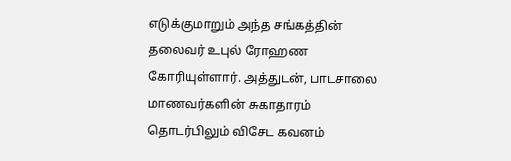எடுக்குமாறும் அந்த சங்கத்தின் தலைவர் உபுல் ரோஹண கோரியுள்ளார். அத்துடன், பாடசாலை மாணவர்களின் சுகாதாரம் தொடர்பிலும் விசேட கவனம்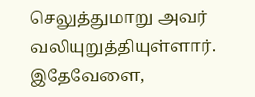செலுத்துமாறு அவர் வலியுறுத்தியுள்ளார். இதேவேளை,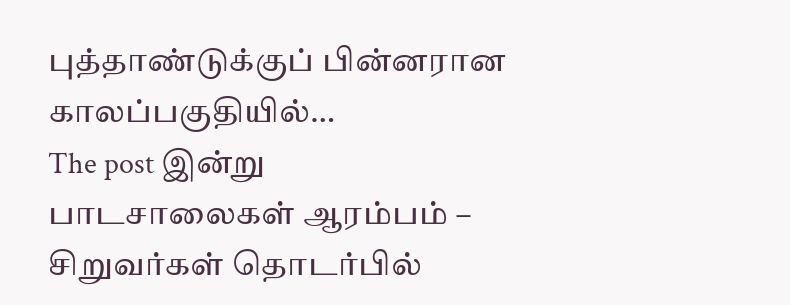புத்தாண்டுக்குப் பின்னரான காலப்பகுதியில்…
The post இன்று பாடசாலைகள் ஆரம்பம் – சிறுவர்கள் தொடர்பில்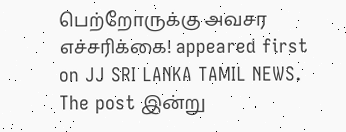பெற்றோருக்கு அவசர எச்சரிக்கை! appeared first on JJ SRI LANKA TAMIL NEWS.
The post இன்று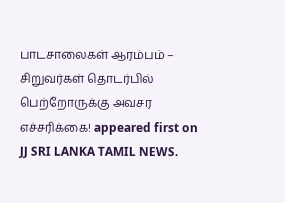பாடசாலைகள் ஆரம்பம் – சிறுவர்கள் தொடர்பில் பெற்றோருக்கு அவசர எச்சரிக்கை! appeared first on JJ SRI LANKA TAMIL NEWS.